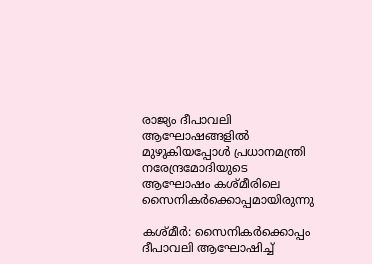രാജ്യം ദീപാവലി ആഘോഷങ്ങളിൽ മുഴുകിയപ്പോൾ പ്രധാനമന്ത്രി നരേന്ദ്രമോദിയുടെ ആഘോഷം കശ്‌മീരിലെ സൈനികർക്കൊപ്പമായിരുന്നു

കശ്‌മീര്‍: സൈനികർക്കൊപ്പം ദീപാവലി ആഘോഷിച്ച്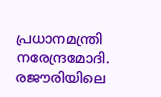പ്രധാനമന്ത്രി നരേന്ദ്രമോദി. രജൗരിയിലെ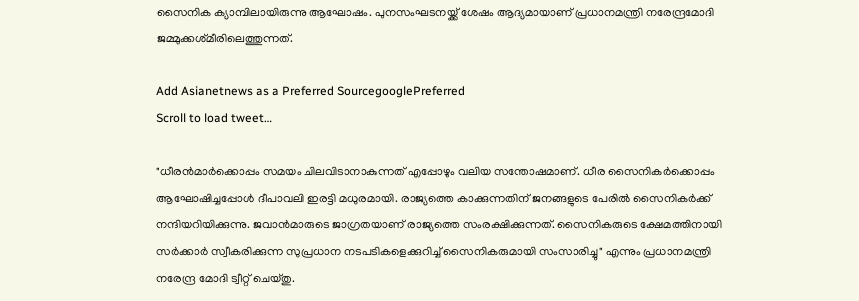സൈനിക ക്യാമ്പിലായിരുന്നു ആഘോഷം. പുനസംഘടനയ്ക്ക് ശേഷം ആദ്യമായാണ് പ്രധാനമന്ത്രി നരേന്ദ്രമോദി ജമ്മുക്കശ്‌മീരിലെത്തുന്നത്.

Add Asianetnews as a Preferred SourcegooglePreferred
Scroll to load tweet…

"ധീരന്‍മാര്‍ക്കൊപ്പം സമയം ചിലവിടാനാകുന്നത് എപ്പോഴും വലിയ സന്തോഷമാണ്. ധീര സൈനികര്‍ക്കൊപ്പം ആഘോഷിച്ചപ്പോള്‍ ദീപാവലി ഇരട്ടി മധുരമായി. രാജ്യത്തെ കാക്കുന്നതിന് ജനങ്ങളുടെ പേരില്‍ സൈനികര്‍ക്ക് നന്ദിയറിയിക്കുന്നു. ജവാന്‍മാരുടെ ജാഗ്രതയാണ് രാജ്യത്തെ സംരക്ഷിക്കുന്നത്. സൈനികരുടെ ക്ഷേമത്തിനായി സര്‍ക്കാര്‍ സ്വീകരിക്കുന്ന സുപ്രധാന നടപടികളെക്കുറിച്ച് സൈനികരുമായി സംസാരിച്ചു" എന്നും പ്രധാനമന്ത്രി നരേന്ദ്ര മോദി ട്വീറ്റ് ചെയ്തു.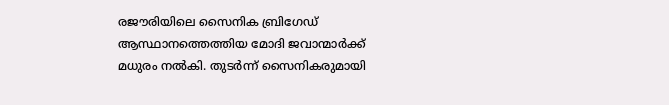രജൗരിയിലെ സൈനിക ബ്രിഗേഡ് ആസ്ഥാനത്തെത്തിയ മോദി ജവാന്മാർക്ക് മധുരം നൽകി. തുടർന്ന് സൈനികരുമായി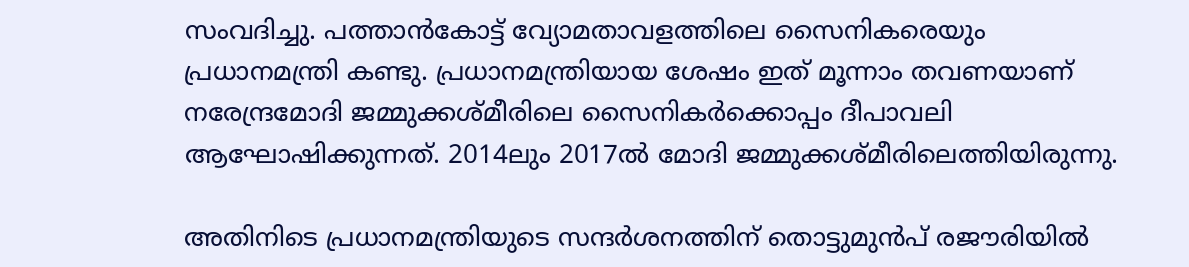സംവദിച്ചു. പത്താൻകോട്ട് വ്യോമതാവളത്തിലെ സൈനികരെയും പ്രധാനമന്ത്രി കണ്ടു. പ്രധാനമന്ത്രിയായ ശേഷം ഇത് മൂന്നാം തവണയാണ് നരേന്ദ്രമോദി ജമ്മുക്കശ്‌മീരിലെ സൈനികർക്കൊപ്പം ദീപാവലി ആഘോഷിക്കുന്നത്. 2014ലും 2017ൽ മോദി ജമ്മുക്കശ്മീരിലെത്തിയിരുന്നു.

അതിനിടെ പ്രധാനമന്ത്രിയുടെ സന്ദർശനത്തിന് തൊട്ടുമുന്‍പ് രജൗരിയിൽ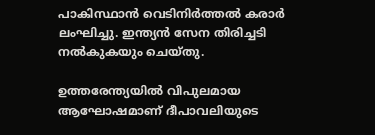പാകിസ്ഥാൻ വെടിനിർത്തൽ കരാർ ലംഘിച്ചു. ഇന്ത്യൻ സേന തിരിച്ചടി നല്‍കുകയും ചെയ്തു.

ഉത്തരേന്ത്യയിൽ വിപുലമായ ആഘോഷമാണ് ദീപാവലിയുടെ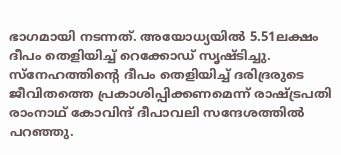ഭാഗമായി നടന്നത്. അയോധ്യയിൽ 5.51ലക്ഷം ദീപം തെളിയിച്ച് റെക്കോഡ് സൃഷ്ടിച്ചു. സ്‌നേഹത്തിന്‍റെ ദീപം തെളിയിച്ച് ദരിദ്രരുടെ ജീവിതത്തെ പ്രകാശിപ്പിക്കണമെന്ന് രാഷ്ട്രപതി രാംനാഥ് കോവിന്ദ് ദീപാവലി സന്ദേശത്തില്‍ പറഞ്ഞു.